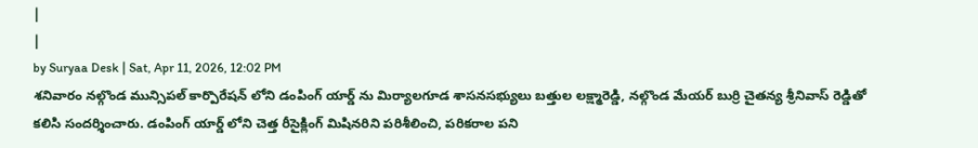|
|
by Suryaa Desk | Sat, Apr 11, 2026, 12:02 PM
శనివారం నల్గొండ మున్సిపల్ కార్పొరేషన్ లోని డంపింగ్ యార్డ్ ను మిర్యాలగూడ శాసనసభ్యులు బత్తుల లక్ష్మారెడ్డి, నల్గొండ మేయర్ బుర్రి చైతన్య శ్రీనివాస్ రెడ్డితో కలిసి సందర్శించారు. డంపింగ్ యార్డ్ లోని చెత్త రీసైక్లింగ్ మిషినరిని పరిశీలించి, పరికరాల పని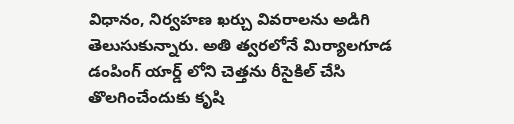విధానం, నిర్వహణ ఖర్చు వివరాలను అడిగి తెలుసుకున్నారు. అతి త్వరలోనే మిర్యాలగూడ డంపింగ్ యార్డ్ లోని చెత్తను రీసైకిల్ చేసి తొలగించేందుకు కృషి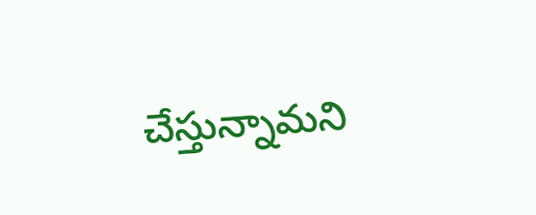చేస్తున్నామని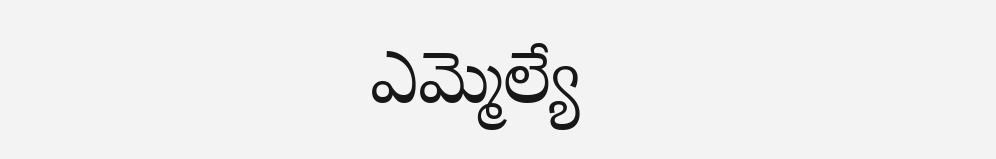ఎమ్మెల్యే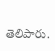తెలిపారు.